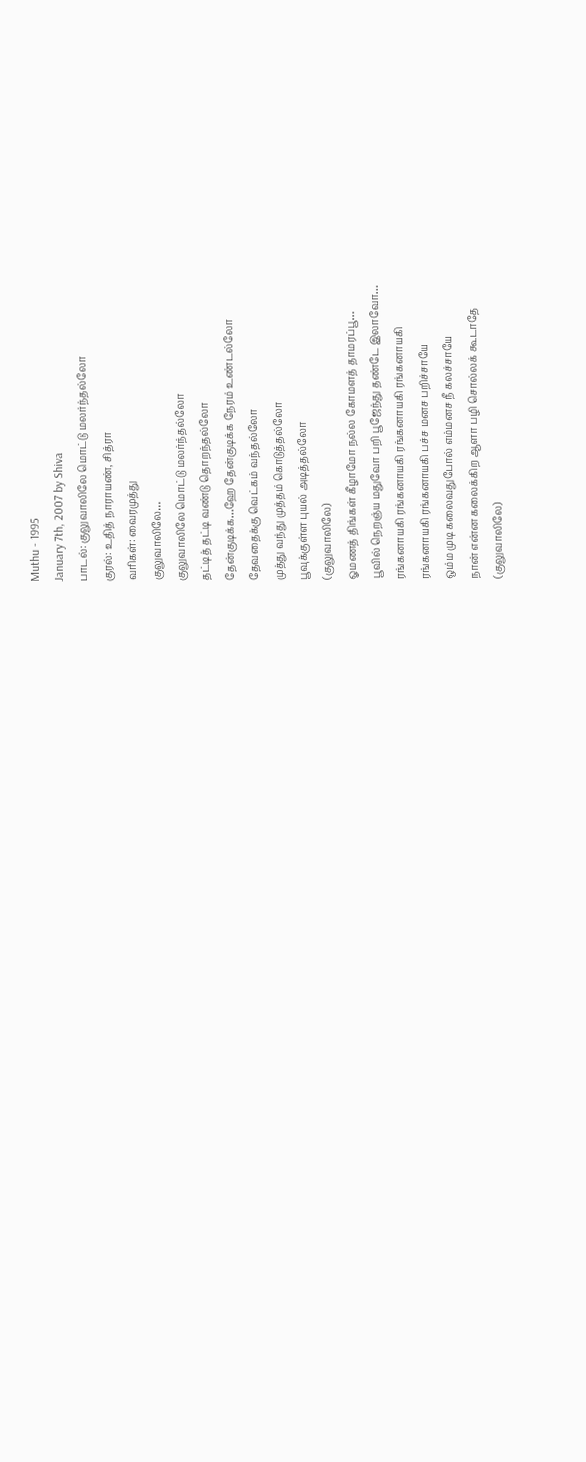Muthu - 1995
January 7th, 2007 by Shiva
பாடல்: குலுவாலிலே மொட்டு மலர்ந்தல்லோ
குரல்: உதித் நாராயண், சித்ரா
வரிகள்: வைரமுத்து
குலுவாலிலே…
குலுவாலிலே மொட்டு மலர்ந்தல்லோ
தட்டித் தட்டி வண்டு தொறந்தல்லோ
தேன்குடிக்க…ஹே தேன்குடிக்க நேரம் உண்டல்லோ
தேவதைக்கு வெட்கம் வந்தல்லோ
முத்து வந்து முத்தம் கொடுத்தல்லோ
பூவுக்குள்ள புயல் அடித்தல்லோ
(குலுவாலிலே)
ஓமணத் திங்கள் கீழாமோ நல்ல கோமளத் தாமரப்பூ…
பூவில் நெறஞ்ய மதுவோ பறி பூஜேந்து தண்டே இலாவோ…
ரங்கனாயகி ரங்கனாயகி ரங்கனாயகி ரங்கனாயகி
ரங்கனாயகி ரங்கனாயகி பச்ச மனச பறிச்சாயே
ஒம்ம முடி கலைவதுபோல் எம்மனச நீ கலச்சாயே
நான் என்ன கலைக்கிற ஆளா பழி சொல்லக் கூடாதே
(குலுவாலிலே)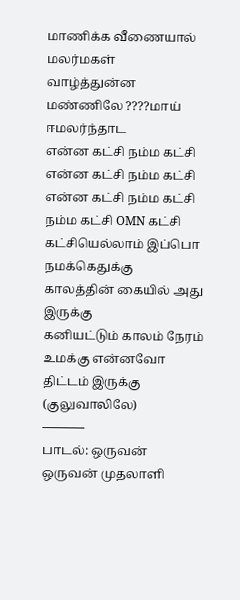மாணிக்க வீணையால் மலர்மகள் வாழ்த்துன்ன
மண்ணிலே ????மாய் ஈமலர்ந்தாட
என்ன கட்சி நம்ம கட்சி என்ன கட்சி நம்ம கட்சி
என்ன கட்சி நம்ம கட்சி நம்ம கட்சி OMN கட்சி
கட்சியெல்லாம் இப்பொ நமக்கெதுக்கு காலத்தின் கையில் அது இருக்கு
கனியட்டும் காலம் நேரம் உமக்கு என்னவோ திட்டம் இருக்கு
(குலுவாலிலே)
———–
பாடல்: ஒருவன் ஒருவன் முதலாளி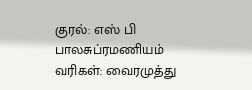குரல்: எஸ் பி பாலசுப்ரமணியம்
வரிகள்: வைரமுத்து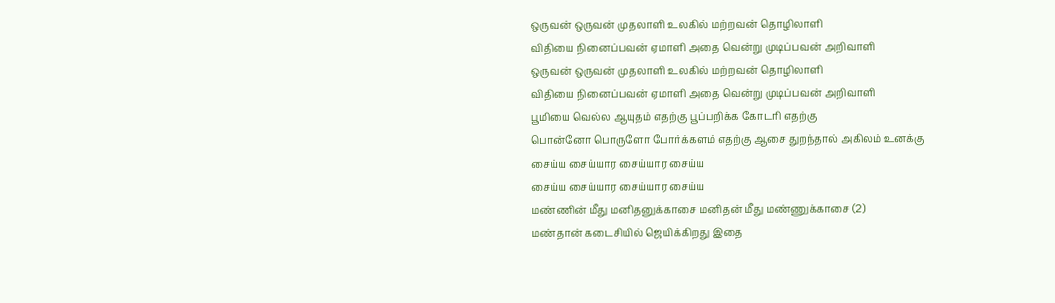ஒருவன் ஒருவன் முதலாளி உலகில் மற்றவன் தொழிலாளி
விதியை நினைப்பவன் ஏமாளி அதை வென்று முடிப்பவன் அறிவாளி
ஒருவன் ஒருவன் முதலாளி உலகில் மற்றவன் தொழிலாளி
விதியை நினைப்பவன் ஏமாளி அதை வென்று முடிப்பவன் அறிவாளி
பூமியை வெல்ல ஆயுதம் எதற்கு பூப்பறிக்க கோடரி எதற்கு
பொன்னோ பொருளோ போர்க்களம் எதற்கு ஆசை துறந்தால் அகிலம் உனக்கு
சைய்ய சைய்யார சைய்யார சைய்ய
சைய்ய சைய்யார சைய்யார சைய்ய
மண்ணின் மீது மனிதனுக்காசை மனிதன் மீது மண்ணுக்காசை (2)
மண்தான் கடைசியில் ஜெயிக்கிறது இதை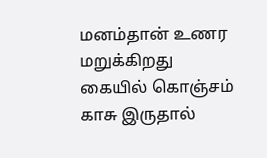மனம்தான் உணர மறுக்கிறது
கையில் கொஞ்சம் காசு இருதால்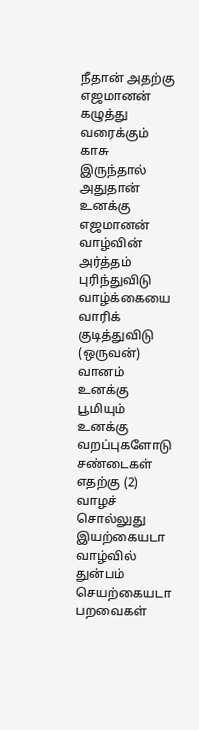நீதான் அதற்கு எஜமானன்
கழுத்து வரைக்கும் காசு இருந்தால் அதுதான் உனக்கு எஜமானன்
வாழ்வின் அர்த்தம் புரிந்துவிடு வாழ்க்கையை வாரிக் குடித்துவிடு
(ஒருவன்)
வானம் உனக்கு பூமியும் உனக்கு வறப்புகளோடு சண்டைகள் எதற்கு (2)
வாழச் சொல்லுது இயற்கையடா வாழ்வில் துன்பம் செயற்கையடா
பறவைகள்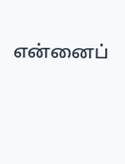என்னைப்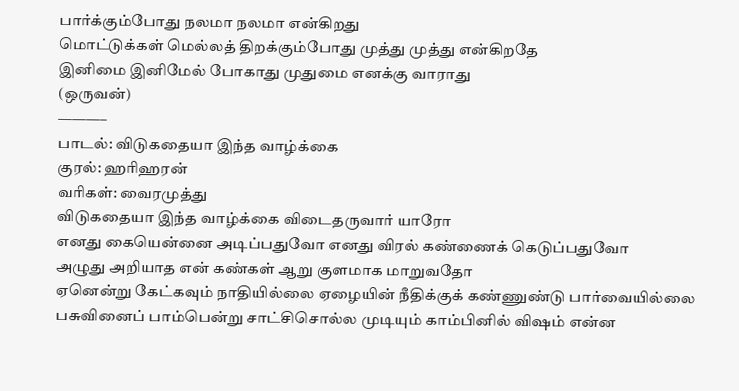பார்க்கும்போது நலமா நலமா என்கிறது
மொட்டுக்கள் மெல்லத் திறக்கும்போது முத்து முத்து என்கிறதே
இனிமை இனிமேல் போகாது முதுமை எனக்கு வாராது
(ஒருவன்)
———–
பாடல்: விடுகதையா இந்த வாழ்க்கை
குரல்: ஹரிஹரன்
வரிகள்: வைரமுத்து
விடுகதையா இந்த வாழ்க்கை விடைதருவார் யாரோ
எனது கையென்னை அடிப்பதுவோ எனது விரல் கண்ணைக் கெடுப்பதுவோ
அழுது அறியாத என் கண்கள் ஆறு குளமாக மாறுவதோ
ஏனென்று கேட்கவும் நாதியில்லை ஏழையின் நீதிக்குக் கண்ணுண்டு பார்வையில்லை
பசுவினைப் பாம்பென்று சாட்சிசொல்ல முடியும் காம்பினில் விஷம் என்ன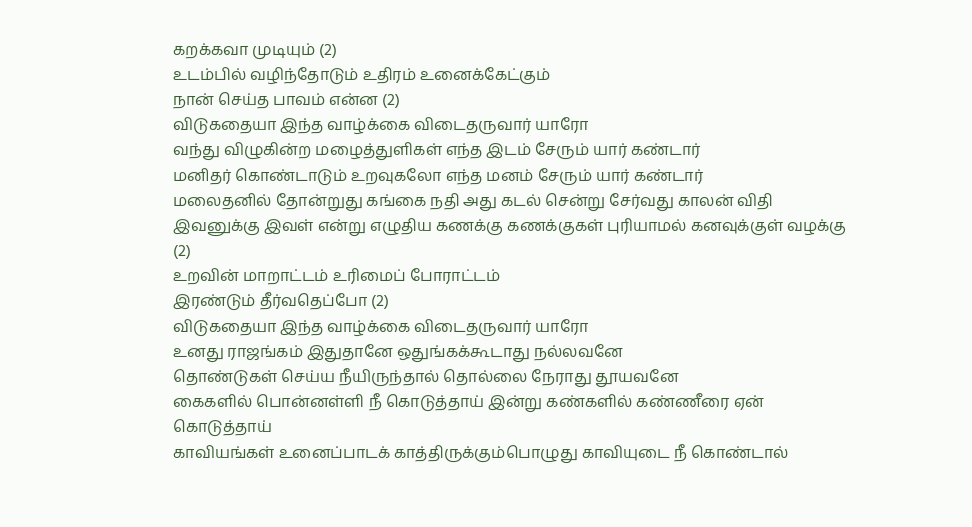கறக்கவா முடியும் (2)
உடம்பில் வழிந்தோடும் உதிரம் உனைக்கேட்கும்
நான் செய்த பாவம் என்ன (2)
விடுகதையா இந்த வாழ்க்கை விடைதருவார் யாரோ
வந்து விழுகின்ற மழைத்துளிகள் எந்த இடம் சேரும் யார் கண்டார்
மனிதர் கொண்டாடும் உறவுகலோ எந்த மனம் சேரும் யார் கண்டார்
மலைதனில் தோன்றுது கங்கை நதி அது கடல் சென்று சேர்வது காலன் விதி
இவனுக்கு இவள் என்று எழுதிய கணக்கு கணக்குகள் புரியாமல் கனவுக்குள் வழக்கு (2)
உறவின் மாறாட்டம் உரிமைப் போராட்டம்
இரண்டும் தீர்வதெப்போ (2)
விடுகதையா இந்த வாழ்க்கை விடைதருவார் யாரோ
உனது ராஜங்கம் இதுதானே ஒதுங்கக்கூடாது நல்லவனே
தொண்டுகள் செய்ய நீயிருந்தால் தொல்லை நேராது தூயவனே
கைகளில் பொன்னள்ளி நீ கொடுத்தாய் இன்று கண்களில் கண்ணீரை ஏன் கொடுத்தாய்
காவியங்கள் உனைப்பாடக் காத்திருக்கும்பொழுது காவியுடை நீ கொண்டால்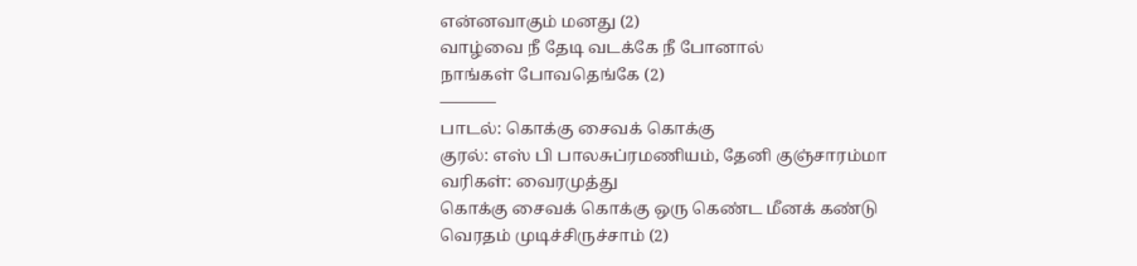என்னவாகும் மனது (2)
வாழ்வை நீ தேடி வடக்கே நீ போனால்
நாங்கள் போவதெங்கே (2)
———–
பாடல்: கொக்கு சைவக் கொக்கு
குரல்: எஸ் பி பாலசுப்ரமணியம், தேனி குஞ்சாரம்மா
வரிகள்: வைரமுத்து
கொக்கு சைவக் கொக்கு ஒரு கெண்ட மீனக் கண்டு வெரதம் முடிச்சிருச்சாம் (2)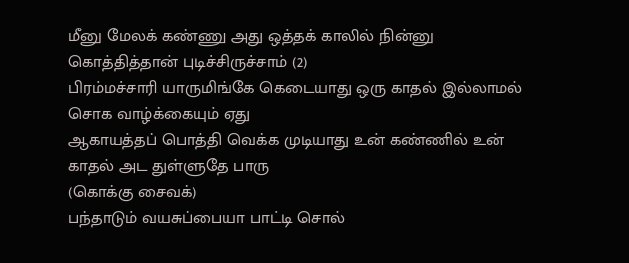மீனு மேலக் கண்ணு அது ஒத்தக் காலில் நின்னு கொத்தித்தான் புடிச்சிருச்சாம் (2)
பிரம்மச்சாரி யாருமிங்கே கெடையாது ஒரு காதல் இல்லாமல் சொக வாழ்க்கையும் ஏது
ஆகாயத்தப் பொத்தி வெக்க முடியாது உன் கண்ணில் உன் காதல் அட துள்ளுதே பாரு
(கொக்கு சைவக்)
பந்தாடும் வயசுப்பையா பாட்டி சொல்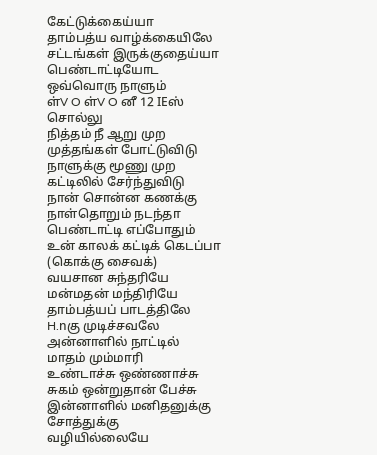கேட்டுக்கைய்யா
தாம்பத்ய வாழ்க்கையிலே சட்டங்கள் இருக்குதைய்யா
பெண்டாட்டியோட ஒவ்வொரு நாளும்
ள்V O ள்V O னீ 12 IEஸ் சொல்லு
நித்தம் நீ ஆறு முற முத்தங்கள் போட்டுவிடு
நாளுக்கு மூணு முற கட்டிலில் சேர்ந்துவிடு
நான் சொன்ன கணக்கு நாள்தொறும் நடந்தா
பெண்டாட்டி எப்போதும் உன் காலக் கட்டிக் கெடப்பா
(கொக்கு சைவக்)
வயசான சுந்தரியே மன்மதன் மந்திரியே
தாம்பத்யப் பாடத்திலே H.nகு முடிச்சவலே
அன்னாளில் நாட்டில் மாதம் மும்மாரி
உண்டாச்சு ஒண்ணாச்சு சுகம் ஒன்றுதான் பேச்சு
இன்னாளில் மனிதனுக்கு சோத்துக்கு வழியில்லையே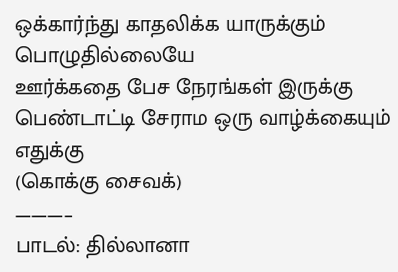ஒக்கார்ந்து காதலிக்க யாருக்கும் பொழுதில்லையே
ஊர்க்கதை பேச நேரங்கள் இருக்கு
பெண்டாட்டி சேராம ஒரு வாழ்க்கையும் எதுக்கு
(கொக்கு சைவக்)
———–
பாடல்: தில்லானா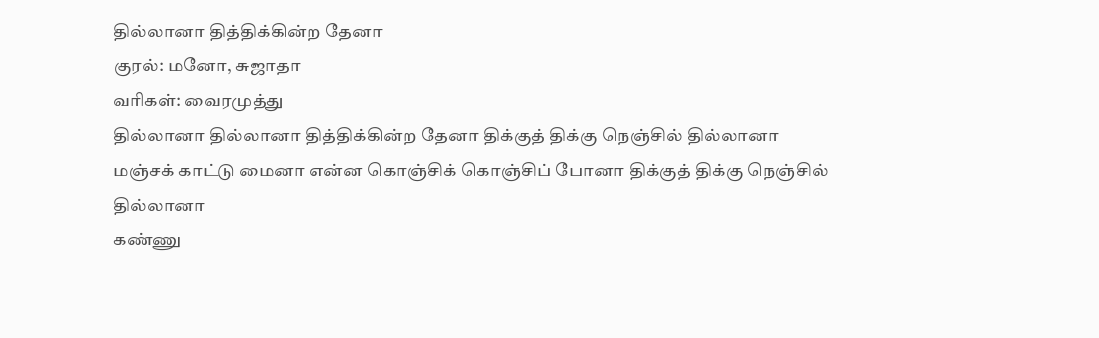தில்லானா தித்திக்கின்ற தேனா
குரல்: மனோ, சுஜாதா
வரிகள்: வைரமுத்து
தில்லானா தில்லானா தித்திக்கின்ற தேனா திக்குத் திக்கு நெஞ்சில் தில்லானா
மஞ்சக் காட்டு மைனா என்ன கொஞ்சிக் கொஞ்சிப் போனா திக்குத் திக்கு நெஞ்சில் தில்லானா
கண்ணு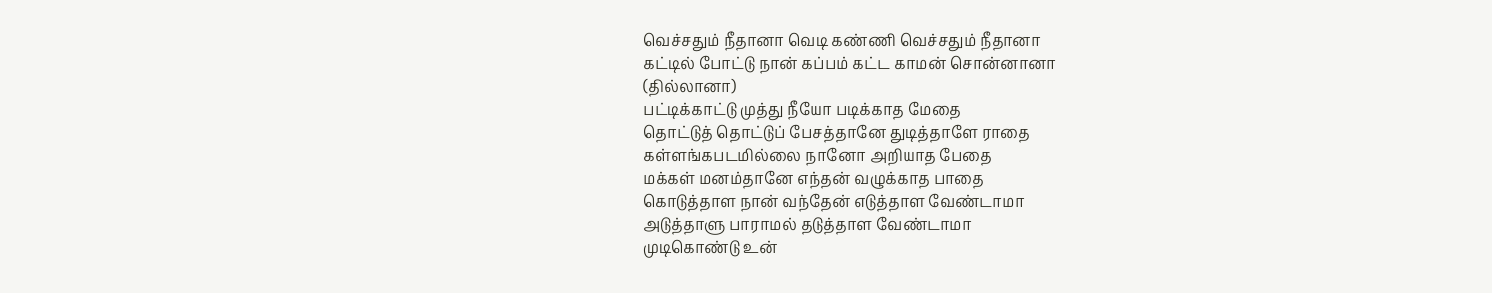வெச்சதும் நீதானா வெடி கண்ணி வெச்சதும் நீதானா
கட்டில் போட்டு நான் கப்பம் கட்ட காமன் சொன்னானா
(தில்லானா)
பட்டிக்காட்டு முத்து நீயோ படிக்காத மேதை
தொட்டுத் தொட்டுப் பேசத்தானே துடித்தாளே ராதை
கள்ளங்கபடமில்லை நானோ அறியாத பேதை
மக்கள் மனம்தானே எந்தன் வழுக்காத பாதை
கொடுத்தாள நான் வந்தேன் எடுத்தாள வேண்டாமா
அடுத்தாளு பாராமல் தடுத்தாள வேண்டாமா
முடிகொண்டு உன்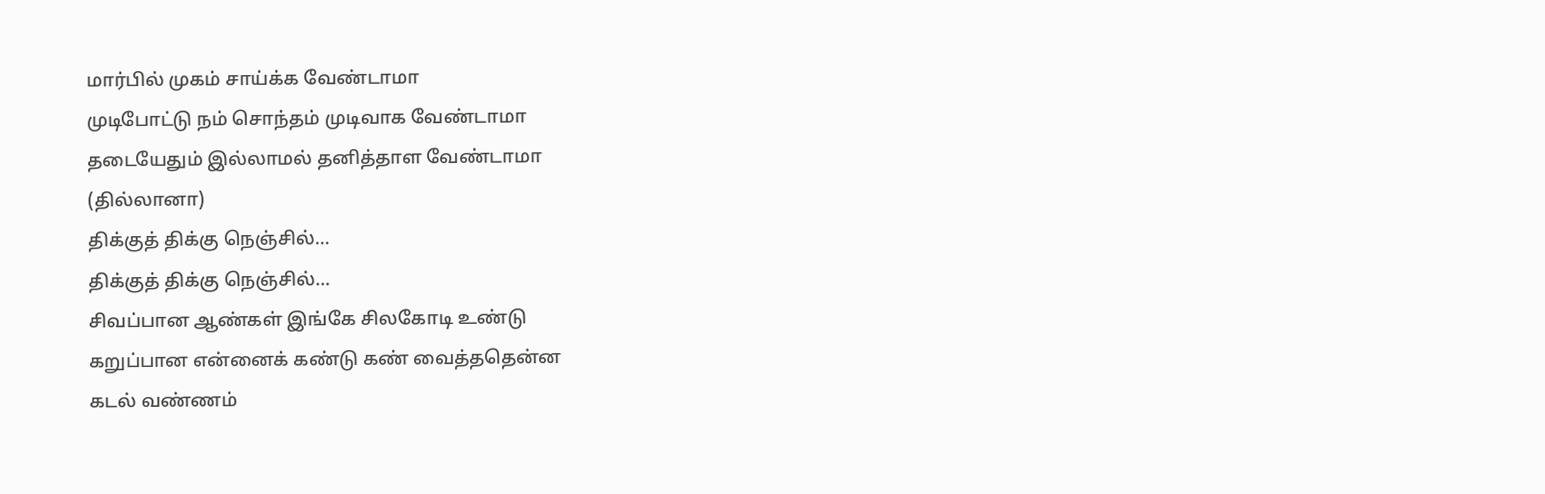மார்பில் முகம் சாய்க்க வேண்டாமா
முடிபோட்டு நம் சொந்தம் முடிவாக வேண்டாமா
தடையேதும் இல்லாமல் தனித்தாள வேண்டாமா
(தில்லானா)
திக்குத் திக்கு நெஞ்சில்…
திக்குத் திக்கு நெஞ்சில்…
சிவப்பான ஆண்கள் இங்கே சிலகோடி உண்டு
கறுப்பான என்னைக் கண்டு கண் வைத்ததென்ன
கடல் வண்ணம்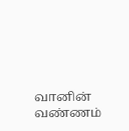வானின் வண்ணம்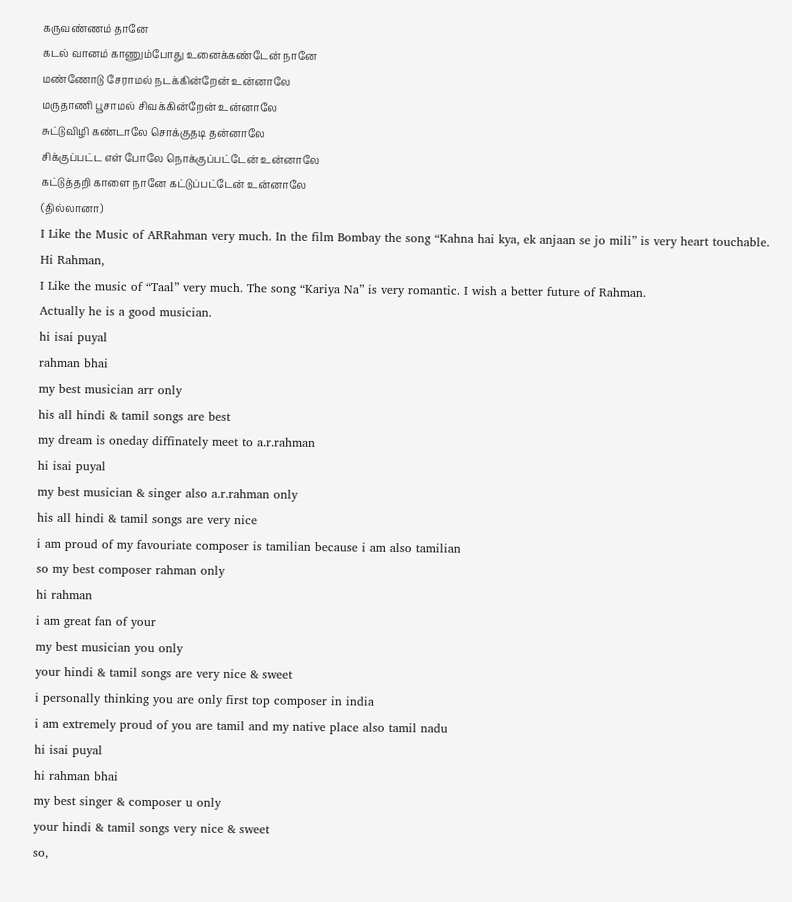கருவண்ணம் தானே
கடல் வானம் காணும்போது உனைக்கண்டேன் நானே
மண்ணோடு சேராமல் நடக்கின்றேன் உன்னாலே
மருதாணி பூசாமல் சிவக்கின்றேன் உன்னாலே
சுட்டுவிழி கண்டாலே சொக்குதடி தன்னாலே
சிக்குப்பட்ட எள் போலே நொக்குப்பட்டேன் உன்னாலே
கட்டுத்தறி காளை நானே கட்டுப்பட்டேன் உன்னாலே
(தில்லானா)
I Like the Music of ARRahman very much. In the film Bombay the song “Kahna hai kya, ek anjaan se jo mili” is very heart touchable.
Hi Rahman,
I Like the music of “Taal” very much. The song “Kariya Na” is very romantic. I wish a better future of Rahman.
Actually he is a good musician.
hi isai puyal
rahman bhai
my best musician arr only
his all hindi & tamil songs are best
my dream is oneday diffinately meet to a.r.rahman
hi isai puyal
my best musician & singer also a.r.rahman only
his all hindi & tamil songs are very nice
i am proud of my favouriate composer is tamilian because i am also tamilian
so my best composer rahman only
hi rahman
i am great fan of your
my best musician you only
your hindi & tamil songs are very nice & sweet
i personally thinking you are only first top composer in india
i am extremely proud of you are tamil and my native place also tamil nadu
hi isai puyal
hi rahman bhai
my best singer & composer u only
your hindi & tamil songs very nice & sweet
so,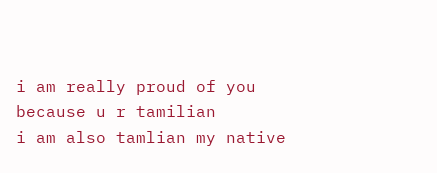i am really proud of you because u r tamilian
i am also tamlian my native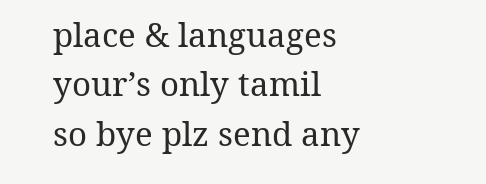place & languages your’s only tamil
so bye plz send any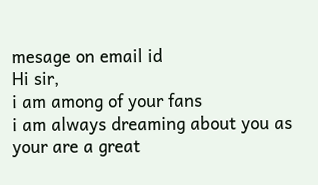mesage on email id
Hi sir,
i am among of your fans
i am always dreaming about you as your are a great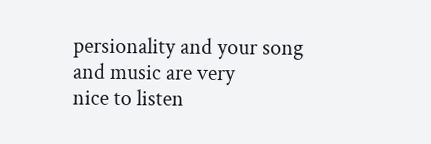persionality and your song and music are very
nice to listen